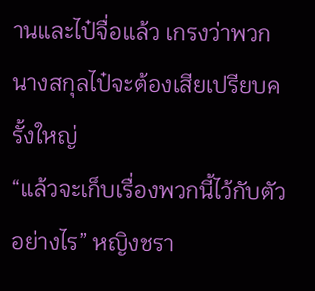านและไป๋จื่อแล้ว เกรงว่าพวกนางสกุลไป๋จะต้องเสียเปรียบครั้งใหญ่
“แล้วจะเก็บเรื่องพวกนี้ไว้กับตัวอย่างไร” หญิงชรา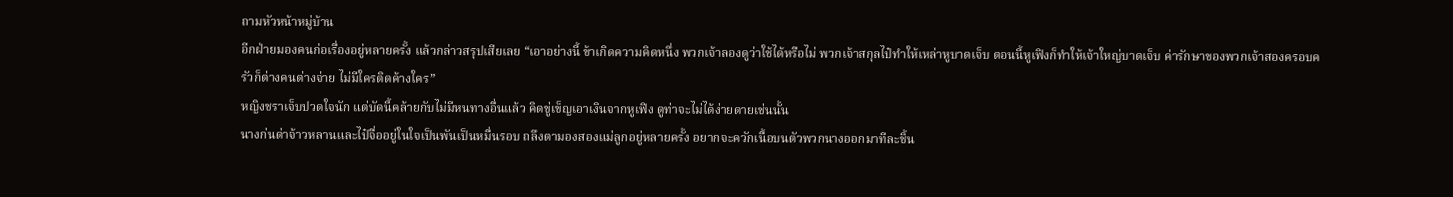ถามหัวหน้าหมู่บ้าน
อีกฝ่ายมองคนก่อเรื่องอยู่หลายครั้ง แล้วกล่าวสรุปเสียเลย “เอาอย่างนี้ ข้าเกิดความคิดหนึ่ง พวกเจ้าลองดูว่าใช้ได้หรือไม่ พวกเจ้าสกุลไป๋ทำให้เหล่าหูบาดเจ็บ ตอนนี้หูเฟิงก็ทำให้เจ้าใหญ่บาดเจ็บ ค่ารักษาของพวกเจ้าสองครอบครัวก็ต่างคนต่างจ่าย ไม่มีใครติดค้างใคร”
หญิงชราเจ็บปวดใจนัก แต่บัดนี้คล้ายกับไม่มีหนทางอื่นแล้ว คิดขู่เข็ญเอาเงินจากหูเฟิง ดูท่าจะไม่ได้ง่ายดายเช่นนั้น
นางก่นด่าจ้าวหลานและไป๋จื่ออยู่ในใจเป็นพันเป็นหมื่นรอบ ถลึงตามองสองแม่ลูกอยู่หลายครั้ง อยากจะควักเนื้อบนตัวพวกนางออกมาทีละชิ้น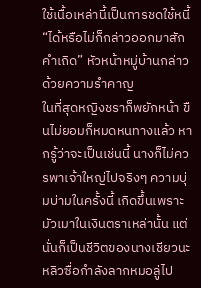ใช้เนื้อเหล่านี้เป็นการชดใช้หนี้
“ได้หรือไม่ก็กล่าวออกมาสักคำเถิด” หัวหน้าหมู่บ้านกล่าวด้วยความรำคาญ
ในที่สุดหญิงชราก็พยักหน้า ขืนไม่ยอมก็หมดหนทางแล้ว หากรู้ว่าจะเป็นเช่นนี้ นางก็ไม่ควรพาเจ้าใหญ่ไปจริงๆ ความบุ่มบ่ามในครั้งนี้ เกิดขึ้นเพราะมัวเมาในเงินตราเหล่านั้น แต่นั่นก็เป็นชีวิตของนางเชียวนะ
หลิวซื่อกำลังลากหมอลู่ไป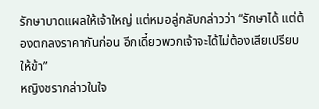รักษาบาดแผลให้เจ้าใหญ่ แต่หมอลู่กลับกล่าวว่า “รักษาได้ แต่ต้องตกลงราคากันก่อน อีกเดี๋ยวพวกเจ้าจะได้ไม่ต้องเสียเปรียบให้ข้า”
หญิงชรากล่าวในใจ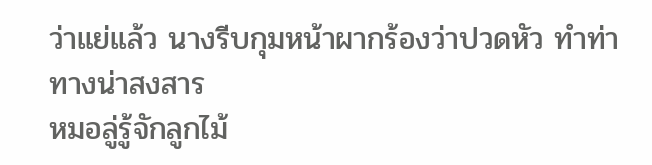ว่าแย่แล้ว นางรีบกุมหน้าผากร้องว่าปวดหัว ทำท่าทางน่าสงสาร
หมอลู่รู้จักลูกไม้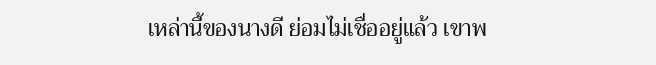เหล่านี้ของนางดี ย่อมไม่เชื่ออยู่แล้ว เขาพ